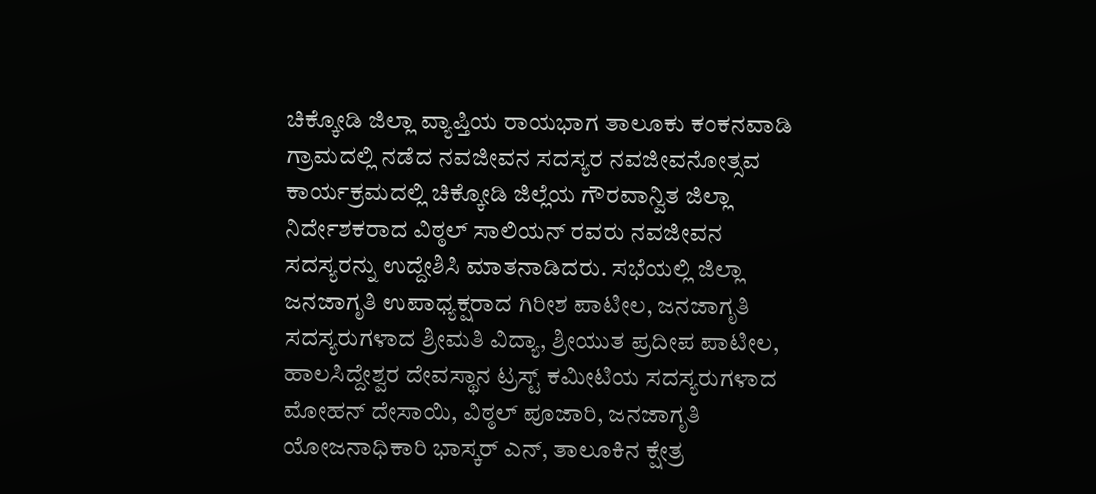ಚಿಕ್ಕೋಡಿ ಜಿಲ್ಲಾ ವ್ಯಾಪ್ತಿಯ ರಾಯಭಾಗ ತಾಲೂಕು ಕಂಕನವಾಡಿ ಗ್ರಾಮದಲ್ಲಿ ನಡೆದ ನವಜೀವನ ಸದಸ್ಯರ ನವಜೀವನೋತ್ಸವ ಕಾರ್ಯಕ್ರಮದಲ್ಲಿ ಚಿಕ್ಕೋಡಿ ಜಿಲ್ಲೆಯ ಗೌರವಾನ್ವಿತ ಜಿಲ್ಲಾ ನಿರ್ದೇಶಕರಾದ ವಿಠ್ಠಲ್ ಸಾಲಿಯನ್ ರವರು ನವಜೀವನ ಸದಸ್ಯರನ್ನು ಉದ್ದೇಶಿಸಿ ಮಾತನಾಡಿದರು. ಸಭೆಯಲ್ಲಿ ಜಿಲ್ಲಾ ಜನಜಾಗೃತಿ ಉಪಾಧ್ಯಕ್ಷರಾದ ಗಿರೀಶ ಪಾಟೀಲ, ಜನಜಾಗೃತಿ ಸದಸ್ಯರುಗಳಾದ ಶ್ರೀಮತಿ ವಿದ್ಯಾ, ಶ್ರೀಯುತ ಪ್ರದೀಪ ಪಾಟೀಲ, ಹಾಲಸಿದ್ದೇಶ್ವರ ದೇವಸ್ಥಾನ ಟ್ರಸ್ಟ್ ಕಮೀಟಿಯ ಸದಸ್ಯರುಗಳಾದ ಮೋಹನ್ ದೇಸಾಯಿ, ವಿಠ್ಠಲ್ ಪೂಜಾರಿ, ಜನಜಾಗೃತಿ ಯೋಜನಾಧಿಕಾರಿ ಭಾಸ್ಕರ್ ಎನ್, ತಾಲೂಕಿನ ಕ್ಷೇತ್ರ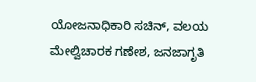ಯೋಜನಾಧಿಕಾರಿ ಸಚಿನ್, ವಲಯ ಮೇಲ್ವಿಚಾರಕ ಗಣೇಶ, ಜನಜಾಗೃತಿ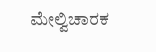ಮೇಲ್ವಿಚಾರಕ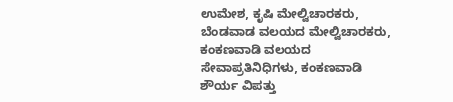ಉಮೇಶ, ಕೃಷಿ ಮೇಲ್ವಿಚಾರಕರು, ಬೆಂಡವಾಡ ವಲಯದ ಮೇಲ್ವಿಚಾರಕರು, ಕಂಕಣವಾಡಿ ವಲಯದ ಸೇವಾಪ್ರತಿನಿಧಿಗಳು, ಕಂಕಣವಾಡಿ ಶೌರ್ಯ ವಿಪತ್ತು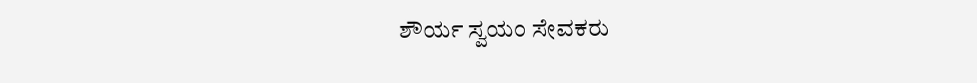ಶೌರ್ಯ ಸ್ವಯಂ ಸೇವಕರು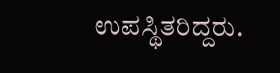ಉಪಸ್ಥಿತರಿದ್ದರು.